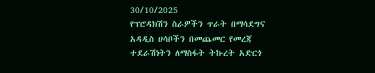30/10/2025
የፕሮዳክሽን ስራዎችን ጥራት በማሳደግና አዳዲስ ሀሳቦችን በመጨመር የመረጃ ተደራሽነትን ለማስፋት ትኩረት አድርጎ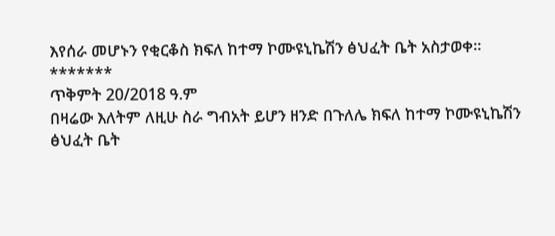እየሰራ መሆኑን የቂርቆስ ክፍለ ከተማ ኮሙዩኒኬሽን ፅህፈት ቤት አስታወቀ።
*******
ጥቅምት 20/2018 ዓ.ም
በዛሬው እለትም ለዚሁ ስራ ግብአት ይሆን ዘንድ በጉለሌ ክፍለ ከተማ ኮሙዩኒኬሽን ፅህፈት ቤት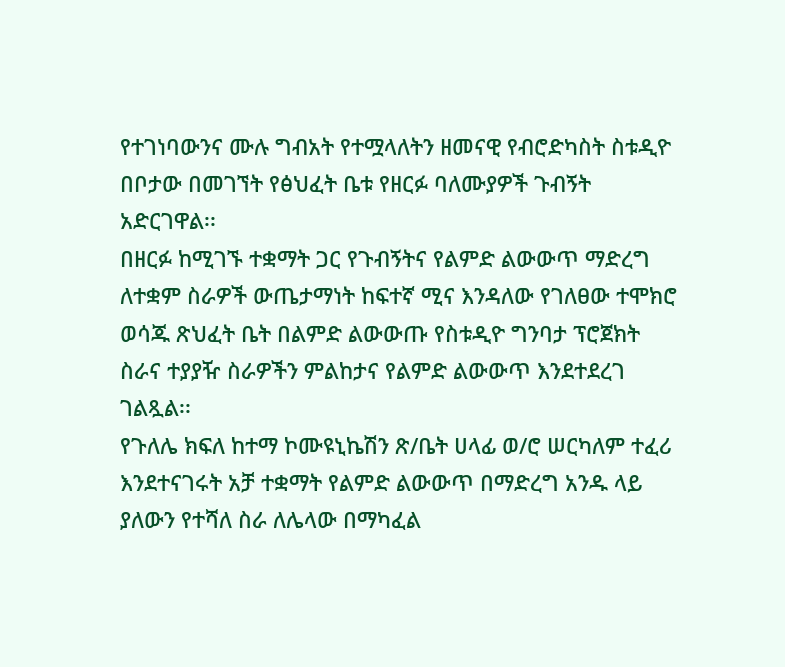የተገነባውንና ሙሉ ግብአት የተሟላለትን ዘመናዊ የብሮድካስት ስቱዲዮ በቦታው በመገኘት የፅህፈት ቤቱ የዘርፉ ባለሙያዎች ጉብኝት አድርገዋል፡፡
በዘርፉ ከሚገኙ ተቋማት ጋር የጉብኝትና የልምድ ልውውጥ ማድረግ ለተቋም ስራዎች ውጤታማነት ከፍተኛ ሚና እንዳለው የገለፀው ተሞክሮ ወሳጁ ጽህፈት ቤት በልምድ ልውውጡ የስቱዲዮ ግንባታ ፕሮጀክት ስራና ተያያዥ ስራዎችን ምልከታና የልምድ ልውውጥ እንደተደረገ ገልጿል፡፡
የጉለሌ ክፍለ ከተማ ኮሙዩኒኬሽን ጽ/ቤት ሀላፊ ወ/ሮ ሠርካለም ተፈሪ እንደተናገሩት አቻ ተቋማት የልምድ ልውውጥ በማድረግ አንዱ ላይ ያለውን የተሻለ ስራ ለሌላው በማካፈል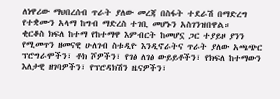ለነዋሪው ማህበረሰብ ጥራት ያለው መረጃ በስፋት ተደራሽ በማድረግ የተቋሙን አላማ ከግብ ማድረስ ተገቢ መሆኑን አስገንዝበዋል።
ቂርቆስ ክፍለ ከተማ የከተማዋ እምብርት ከመሆኗ ጋር ተያይዞ ያንን የሚመጥን ዘመናዊ ሁለገብ ስቱዲዮ እንዲኖራትና ጥራት ያለው አጫጭር ፕሮግራሞችን፣ ቶክ ሾዎችን፣ የገፅ ለገፅ ውይይቶችን፣ የክፍለ ከተማውን እለታዊ ዘገባዎችን፣ የፕሮዳክሽን ዜናዎችን፣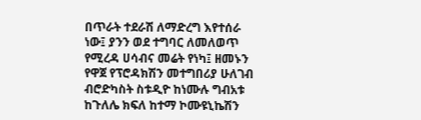በጥራት ተደራሽ ለማድረግ እየተሰራ ነው፤ ያንን ወደ ተግባር ለመለወጥ የሚረዳ ሀሳብና መሬት የነካ፤ ዘመኑን የዋጀ የፕሮዳክሽን መተግበሪያ ሁለገብ ብሮድካስት ስቱዲዮ ከነሙሉ ግብአቱ ከጉለሌ ክፍለ ከተማ ኮሙዩኒኬሽን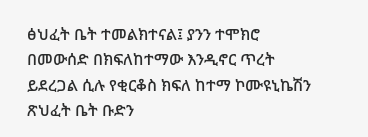ፅህፈት ቤት ተመልክተናል፤ ያንን ተሞክሮ በመውሰድ በክፍለከተማው እንዲኖር ጥረት ይደረጋል ሲሉ የቂርቆስ ክፍለ ከተማ ኮሙዩኒኬሽን ጽህፈት ቤት ቡድን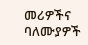መሪዎችና ባለሙያዎች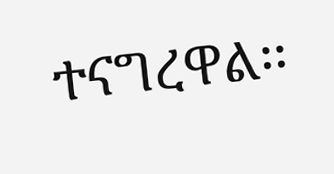ተናግረዋል፡፡